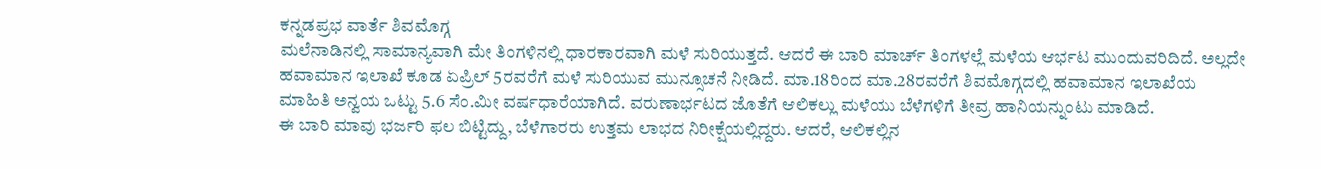ಕನ್ನಡಪ್ರಭ ವಾರ್ತೆ ಶಿವಮೊಗ್ಗ
ಮಲೆನಾಡಿನಲ್ಲಿ ಸಾಮಾನ್ಯವಾಗಿ ಮೇ ತಿಂಗಳಿನಲ್ಲಿ ಧಾರಕಾರವಾಗಿ ಮಳೆ ಸುರಿಯುತ್ತದೆ. ಆದರೆ ಈ ಬಾರಿ ಮಾರ್ಚ್ ತಿಂಗಳಲ್ಲೆ ಮಳೆಯ ಆರ್ಭಟ ಮುಂದುವರಿದಿದೆ. ಅಲ್ಲದೇ ಹವಾಮಾನ ಇಲಾಖೆ ಕೂಡ ಏಪ್ರಿಲ್ 5ರವರೆಗೆ ಮಳೆ ಸುರಿಯುವ ಮುನ್ಸೂಚನೆ ನೀಡಿದೆ. ಮಾ.18ರಿಂದ ಮಾ.28ರವರೆಗೆ ಶಿವಮೊಗ್ಗದಲ್ಲಿ ಹವಾಮಾನ ಇಲಾಖೆಯ ಮಾಹಿತಿ ಅನ್ವಯ ಒಟ್ಟು 5.6 ಸೆಂ.ಮೀ ವರ್ಷಧಾರೆಯಾಗಿದೆ. ವರುಣಾರ್ಭಟದ ಜೊತೆಗೆ ಆಲಿಕಲ್ಲು ಮಳೆಯು ಬೆಳೆಗಳಿಗೆ ತೀವ್ರ ಹಾನಿಯನ್ನುಂಟು ಮಾಡಿದೆ.
ಈ ಬಾರಿ ಮಾವು ಭರ್ಜರಿ ಫಲ ಬಿಟ್ಟಿದ್ದು, ಬೆಳೆಗಾರರು ಉತ್ತಮ ಲಾಭದ ನಿರೀಕ್ಷೆಯಲ್ಲಿದ್ದರು. ಆದರೆ, ಆಲಿಕಲ್ಲಿನ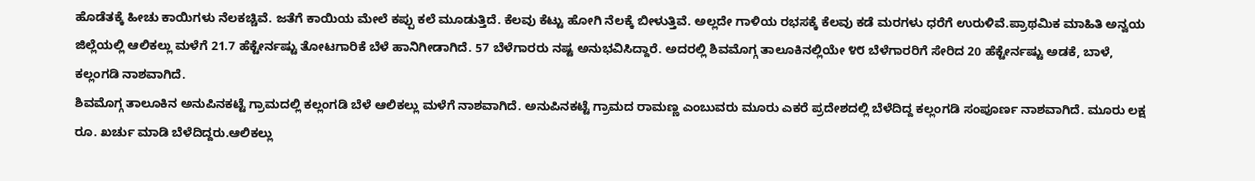ಹೊಡೆತಕ್ಕೆ ಹೀಚು ಕಾಯಿಗಳು ನೆಲಕಚ್ಚಿವೆ. ಜತೆಗೆ ಕಾಯಿಯ ಮೇಲೆ ಕಪ್ಪು ಕಲೆ ಮೂಡುತ್ತಿದೆ. ಕೆಲವು ಕೆಟ್ಟು ಹೋಗಿ ನೆಲಕ್ಕೆ ಬೀಳುತ್ತಿವೆ. ಅಲ್ಲದೇ ಗಾಳಿಯ ರಭಸಕ್ಕೆ ಕೆಲವು ಕಡೆ ಮರಗಳು ಧರೆಗೆ ಉರುಳಿವೆ.ಪ್ರಾಥಮಿಕ ಮಾಹಿತಿ ಅನ್ವಯ ಜಿಲ್ಲೆಯಲ್ಲಿ ಆಲಿಕಲ್ಲು ಮಳೆಗೆ 21.7 ಹೆಕ್ಟೇರ್ನಷ್ಟು ತೋಟಗಾರಿಕೆ ಬೆಳೆ ಹಾನಿಗೀಡಾಗಿದೆ. 57 ಬೆಳೆಗಾರರು ನಷ್ಟ ಅನುಭವಿಸಿದ್ದಾರೆ. ಅದರಲ್ಲಿ ಶಿವಮೊಗ್ಗ ತಾಲೂಕಿನಲ್ಲಿಯೇ ೪೮ ಬೆಳೆಗಾರರಿಗೆ ಸೇರಿದ 20 ಹೆಕ್ಟೇರ್ನಷ್ಟು ಅಡಕೆ, ಬಾಳೆ, ಕಲ್ಲಂಗಡಿ ನಾಶವಾಗಿದೆ.
ಶಿವಮೊಗ್ಗ ತಾಲೂಕಿನ ಅನುಪಿನಕಟ್ಟೆ ಗ್ರಾಮದಲ್ಲಿ ಕಲ್ಲಂಗಡಿ ಬೆಳೆ ಆಲಿಕಲ್ಲು ಮಳೆಗೆ ನಾಶವಾಗಿದೆ. ಅನುಪಿನಕಟ್ಟೆ ಗ್ರಾಮದ ರಾಮಣ್ಣ ಎಂಬುವರು ಮೂರು ಎಕರೆ ಪ್ರದೇಶದಲ್ಲಿ ಬೆಳೆದಿದ್ದ ಕಲ್ಲಂಗಡಿ ಸಂಪೂರ್ಣ ನಾಶವಾಗಿದೆ. ಮೂರು ಲಕ್ಷ ರೂ. ಖರ್ಚು ಮಾಡಿ ಬೆಳೆದಿದ್ದರು.ಆಲಿಕಲ್ಲು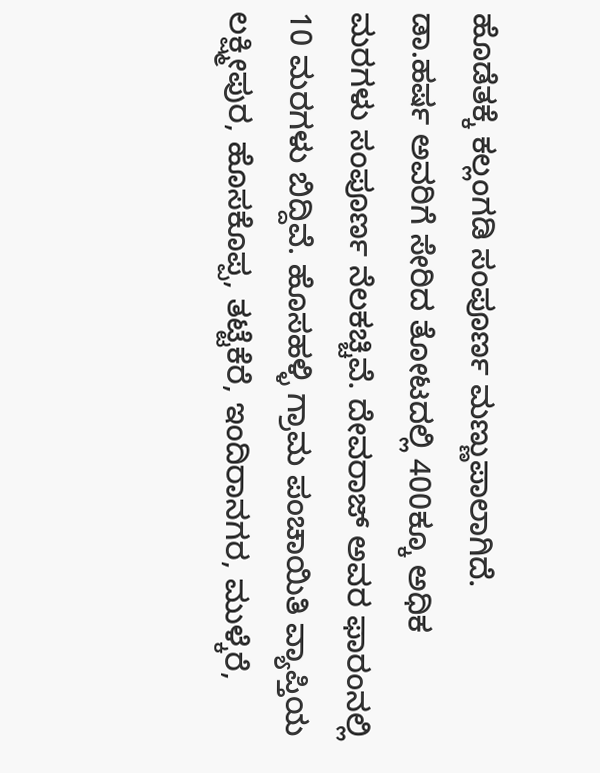ಹೊಡೆತಕ್ಕೆ ಕಲ್ಲಂಗಡಿ ಸಂಪೂರ್ಣ ಮಣ್ಣುಪಾಲಾಗಿದೆ.
ಡಾ.ಹರ್ಷ ಅವರಿಗೆ ಸೇರಿದ ತೋಟದಲ್ಲಿ 400ಕ್ಕೂ ಅಧಿಕ ಮರಗಳು ಸಂಪೂರ್ಣ ನೆಲಕಚ್ಚಿವೆ. ದೇವರಾಜ್ ಅವರ ಫಾರಂನಲ್ಲಿ 10 ಮರಗಳು ಬಿದ್ದಿವೆ. ಹೊಸಹಳ್ಳಿ ಗ್ರಾಮ ಪಂಚಾಯಿತಿ ವ್ಯಾಪ್ತಿಯ ಲಕ್ಷ್ಮೀಪುರ, ಹೊಸಕೊಪ್ಪ, ತಟ್ಟೆಕೆರೆ, ಇಂದಿರಾನಗರ, ಮುಳ್ಕೆರೆ,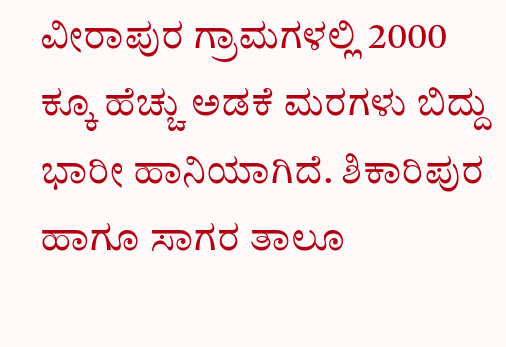ವೀರಾಪುರ ಗ್ರಾಮಗಳಲ್ಲಿ 2000 ಕ್ಕೂ ಹೆಚ್ಚು ಅಡಕೆ ಮರಗಳು ಬಿದ್ದು ಭಾರೀ ಹಾನಿಯಾಗಿದೆ. ಶಿಕಾರಿಪುರ ಹಾಗೂ ಸಾಗರ ತಾಲೂ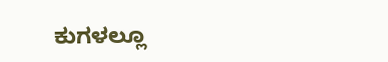ಕುಗಳಲ್ಲೂ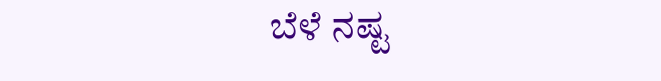ಬೆಳೆ ನಷ್ಟ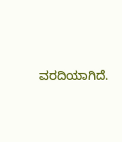ವರದಿಯಾಗಿದೆ.